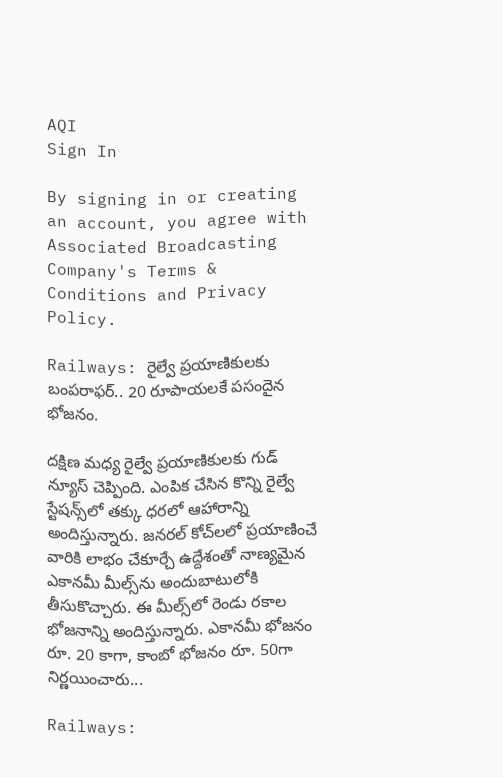AQI
Sign In

By signing in or creating an account, you agree with Associated Broadcasting Company's Terms & Conditions and Privacy Policy.

Railways: రైల్వే ప్రయాణికులకు బంపరాఫర్‌.. 20 రూపాయలకే పసందైన భోజనం.

దక్షిణ మధ్య రైల్వే ప్రయాణికులకు గుడ్‌ న్యూస్‌ చెప్పింది. ఎంపిక చేసిన కొన్ని రైల్వే స్టేషన్స్‌లో తక్కు ధరలో ఆహారాన్ని అందిస్తున్నారు. జనరల్‌ కోచ్‌లలో ప్రయాణించే వారికి లాభం చేకూర్చే ఉద్దేశంతో నాణ్యమైన ఎకానమీ మీల్స్‌ను అందుబాటులోకి తీసుకొచ్చారు. ఈ మీల్స్‌లో రెండు రకాల భోజనాన్ని అందిస్తున్నారు. ఎకానమీ భోజనం రూ. 20 కాగా, కాంబో భోజనం రూ. 50గా నిర్ణయించారు...

Railways: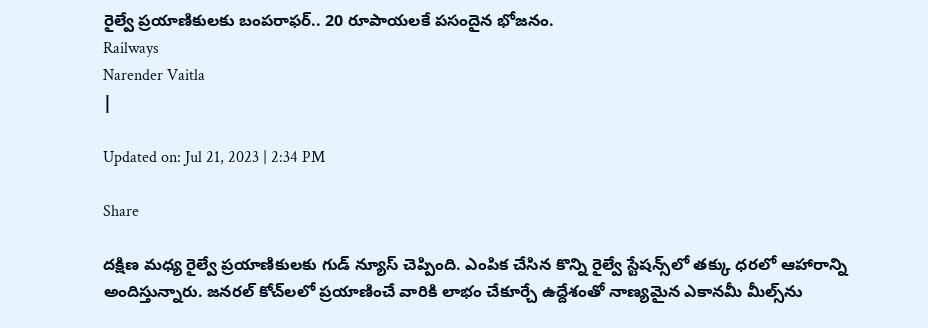రైల్వే ప్రయాణికులకు బంపరాఫర్‌.. 20 రూపాయలకే పసందైన భోజనం.
Railways
Narender Vaitla
|

Updated on: Jul 21, 2023 | 2:34 PM

Share

దక్షిణ మధ్య రైల్వే ప్రయాణికులకు గుడ్‌ న్యూస్‌ చెప్పింది. ఎంపిక చేసిన కొన్ని రైల్వే స్టేషన్స్‌లో తక్కు ధరలో ఆహారాన్ని అందిస్తున్నారు. జనరల్‌ కోచ్‌లలో ప్రయాణించే వారికి లాభం చేకూర్చే ఉద్దేశంతో నాణ్యమైన ఎకానమీ మీల్స్‌ను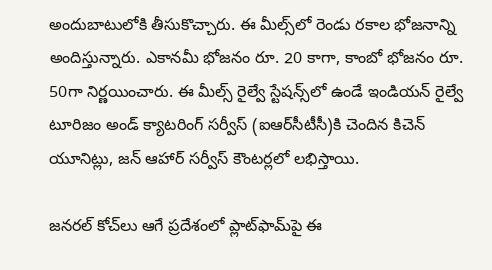అందుబాటులోకి తీసుకొచ్చారు. ఈ మీల్స్‌లో రెండు రకాల భోజనాన్ని అందిస్తున్నారు. ఎకానమీ భోజనం రూ. 20 కాగా, కాంబో భోజనం రూ. 50గా నిర్ణయించారు. ఈ మీల్స్‌ రైల్వే స్టేషన్స్‌లో ఉండే ఇండియన్‌ రైల్వే టూరిజం అండ్‌ క్యాటరింగ్ సర్వీస్‌ (ఐఆర్‌సీటీసీ)కి చెందిన కిచెన్‌ యూనిట్లు, జన్‌ ఆహార్‌ సర్వీస్‌ కౌంటర్లలో లభిస్తాయి.

జనరల్‌ కోచ్‌లు ఆగే ప్రదేశంలో ప్లాట్‌ఫామ్‌పై ఈ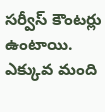సర్వీస్‌ కౌంటర్లు ఉంటాయి. ఎక్కువ మంది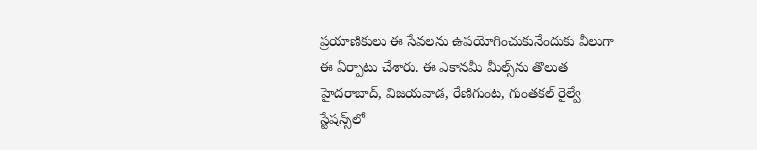ప్రయాణికులు ఈ సేవలను ఉపయోగించుకునేందుకు వీలుగా ఈ ఏర్పాటు చేశారు. ఈ ఎకానమీ మీల్స్‌ను తొలుత హైదరాబాద్‌, విజయవాడ, రేణిగుంట, గుంతకల్‌ రైల్వే స్టేషన్స్‌లో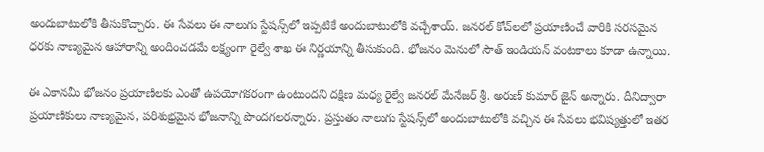అందుబాటులోకి తీసుకొచ్చారు. ఈ సేవలు ఈ నాలుగు స్టేషన్స్‌లో ఇప్పటికే అందుబాటులోకి వచ్చేశాయ్‌. జనరల్ కోచ్‌లలో ప్రయాణించే వారికి సరసమైన ధరకు నాణ్యమైన ఆహారాన్ని అందించడమే లక్ష్యంగా రైల్వే శాఖ ఈ నిర్ణయాన్ని తీసుకుంది. భోజనం మెనులో సౌత్‌ ఇండియన్‌ వంటకాలు కూడా ఉన్నాయి.

ఈ ఎకానమీ భోజనం ప్రయాణిలకు ఎంతో ఉపయోగకరంగా ఉంటుందని దక్షిణ మధ్య రైల్వే జనరల్‌ మేనేజర్‌ శ్రీ. అరుణ్‌ కుమార్‌ జైన్‌ అన్నారు. దీనిద్వారా ప్రయాణికులు నాణ్యమైన, పరిశుభ్రమైన భోజనాన్ని పొందగలరన్నారు. ప్రస్తుతం నాలుగు స్టేషన్స్‌లో అందుబాటులోకి వచ్చిన ఈ సేవలు భవిష్యత్తులో ఇతర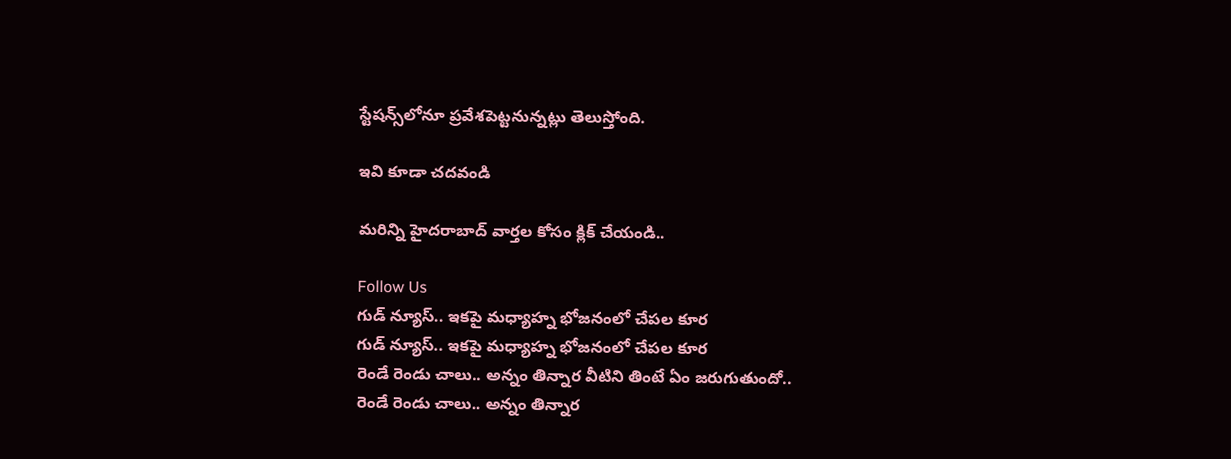స్టేషన్స్‌లోనూ ప్రవేశపెట్టనున్నట్లు తెలుస్తోంది.

ఇవి కూడా చదవండి

మరిన్ని హైదరాబాద్ వార్తల కోసం క్లిక్ చేయండి..

Follow Us
గుడ్‌ న్యూస్‌.. ఇకపై మధ్యాహ్న భోజనంలో చేపల కూర
గుడ్‌ న్యూస్‌.. ఇకపై మధ్యాహ్న భోజనంలో చేపల కూర
రెండే రెండు చాలు.. అన్నం తిన్నార వీటిని తింటే ఏం జరుగుతుందో..
రెండే రెండు చాలు.. అన్నం తిన్నార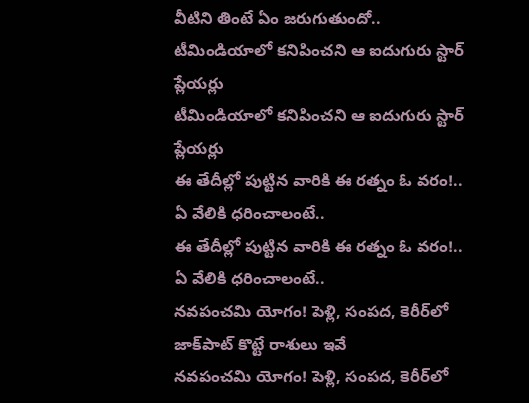వీటిని తింటే ఏం జరుగుతుందో..
టీమిండియాలో కనిపించని ఆ ఐదుగురు స్టార్ ప్లేయర్లు
టీమిండియాలో కనిపించని ఆ ఐదుగురు స్టార్ ప్లేయర్లు
ఈ తేదీల్లో పుట్టిన వారికి ఈ రత్నం ఓ వరం!.. ఏ వేలికి ధరించాలంటే..
ఈ తేదీల్లో పుట్టిన వారికి ఈ రత్నం ఓ వరం!.. ఏ వేలికి ధరించాలంటే..
నవపంచమి యోగం! పెళ్లి, సంపద, కెరీర్‌లో జాక్‌పాట్ కొట్టే రాశులు ఇవే
నవపంచమి యోగం! పెళ్లి, సంపద, కెరీర్‌లో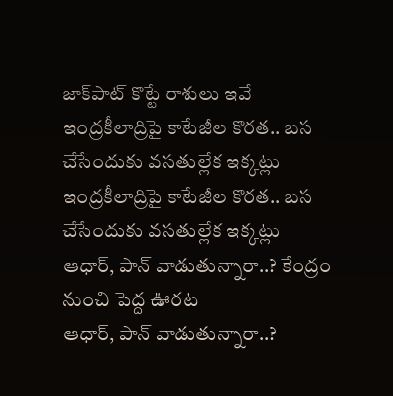జాక్‌పాట్ కొట్టే రాశులు ఇవే
ఇంద్రకీలాద్రిపై కాటేజీల కొరత.. బస చేసేందుకు వసతుల్లేక ఇక్కట్లు
ఇంద్రకీలాద్రిపై కాటేజీల కొరత.. బస చేసేందుకు వసతుల్లేక ఇక్కట్లు
ఆధార్, పాన్ వాడుతున్నారా..? కేంద్రం నుంచి పెద్ద ఊరట
ఆధార్, పాన్ వాడుతున్నారా..?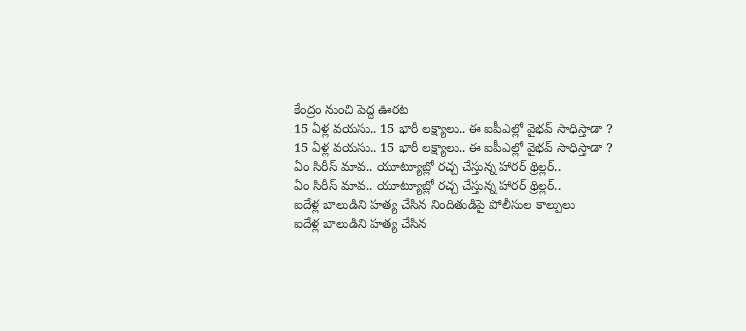కేంద్రం నుంచి పెద్ద ఊరట
15 ఏళ్ల వయసు.. 15 భారీ లక్ష్యాలు.. ఈ ఐపీఎల్లో వైభవ్ సాధిస్తాడా ?
15 ఏళ్ల వయసు.. 15 భారీ లక్ష్యాలు.. ఈ ఐపీఎల్లో వైభవ్ సాధిస్తాడా ?
ఏం సిరీస్ మావ.. యూట్యూబ్లో రచ్చ చేస్తున్న హారర్ థ్రిల్లర్..
ఏం సిరీస్ మావ.. యూట్యూబ్లో రచ్చ చేస్తున్న హారర్ థ్రిల్లర్..
ఐదేళ్ల బాలుడిని హత్య చేసిన నిందితుడిపై పోలీసుల కాల్పులు
ఐదేళ్ల బాలుడిని హత్య చేసిన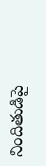నిందితుడిపై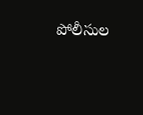పోలీసుల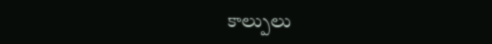కాల్పులు